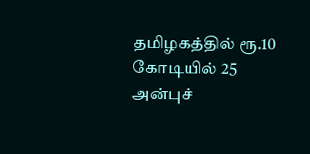தமிழகத்தில் ரூ.10 கோடியில் 25 அன்புச்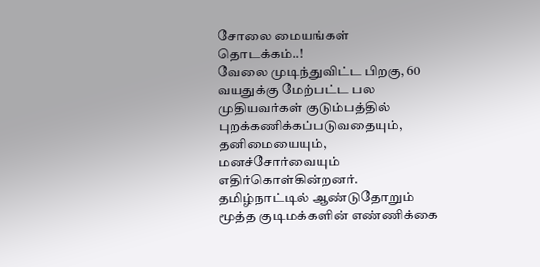சோலை மையங்கள் தொடக்கம்..!
வேலை முடிந்துவிட்ட பிறகு, 60 வயதுக்கு மேற்பட்ட பல முதியவர்கள் குடும்பத்தில் புறக்கணிக்கப்படுவதையும், தனிமையையும், மனச்சோர்வையும் எதிர்கொள்கின்றனர். தமிழ்நாட்டில் ஆண்டுதோறும் மூத்த குடிமக்களின் எண்ணிக்கை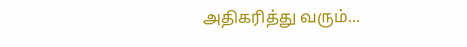அதிகரித்து வரும்...